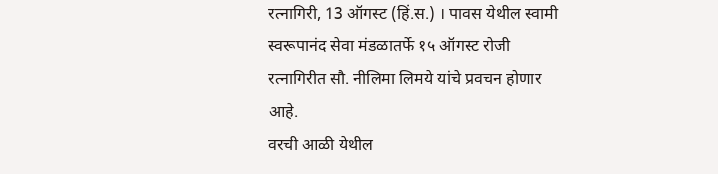रत्नागिरी, 13 ऑगस्ट (हिं.स.) । पावस येथील स्वामी स्वरूपानंद सेवा मंडळातर्फे १५ ऑगस्ट रोजी रत्नागिरीत सौ. नीलिमा लिमये यांचे प्रवचन होणार आहे.
वरची आळी येथील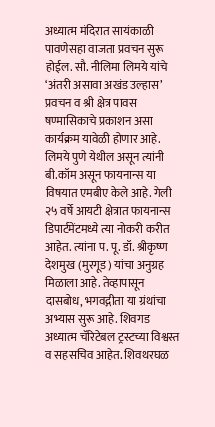अध्यात्म मंदिरात सायंकाळी पावणेसहा वाजता प्रवचन सुरू होईल. सौ. नीलिमा लिमये यांचे ‘अंतरी असावा अखंड उल्हास’ प्रवचन व श्री क्षेत्र पावस षण्मासिकाचे प्रकाशन असा कार्यक्रम यावेळी होणार आहे. लिमये पुणे येथील असून त्यांनी बी.कॉम असून फायनान्स या विषयात एमबीए केले आहे. गेली २५ वर्षे आयटी क्षेत्रात फायनान्स डिपार्टमेंटमध्ये त्या नोकरी करीत आहेत. त्यांना प. पू. डॉ. श्रीकृष्ण देशमुख (मुरगूड) यांचा अनुग्रह मिळाला आहे. तेव्हापासून दासबोध, भगवद्गीता या ग्रंथांचा अभ्यास सुरू आहे. शिवगड अध्यात्म चॅरिटेबल ट्रस्टच्या विश्वस्त व सहसचिव आहेत. शिवथरघळ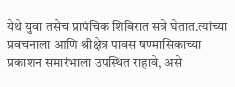येथे युवा तसेच प्रापंचिक शिबिरात सत्रे घेतात.त्यांच्या प्रवचनाला आणि श्रीक्षेत्र पावस षण्मासिकाच्या प्रकाशन समारंभाला उपस्थित राहावे, असे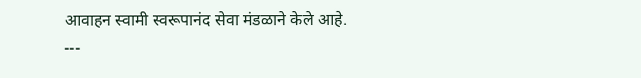आवाहन स्वामी स्वरूपानंद सेवा मंडळाने केले आहे.
---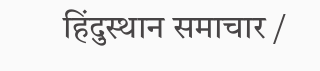हिंदुस्थान समाचार /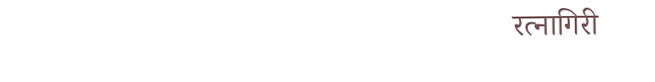रत्नागिरी